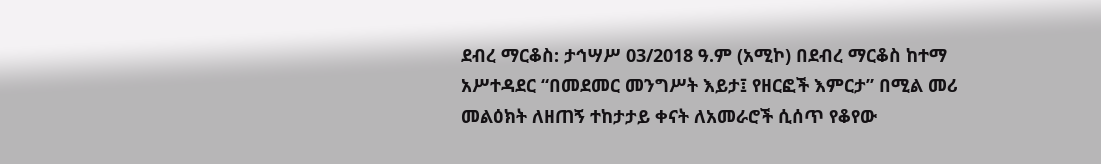ደብረ ማርቆስ: ታኅሣሥ 03/2018 ዓ.ም (አሚኮ) በደብረ ማርቆስ ከተማ አሥተዳደር “በመደመር መንግሥት እይታ፤ የዘርፎች እምርታ” በሚል መሪ መልዕክት ለዘጠኝ ተከታታይ ቀናት ለአመራሮች ሲሰጥ የቆየው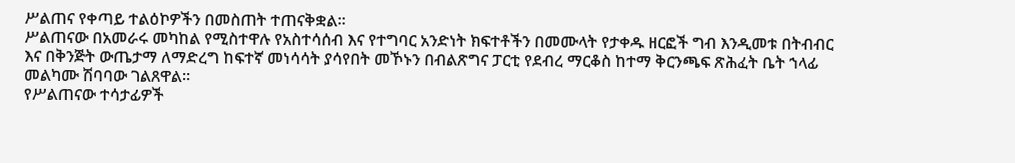ሥልጠና የቀጣይ ተልዕኮዎችን በመስጠት ተጠናቅቋል።
ሥልጠናው በአመራሩ መካከል የሚስተዋሉ የአስተሳሰብ እና የተግባር አንድነት ክፍተቶችን በመሙላት የታቀዱ ዘርፎች ግብ እንዲመቱ በትብብር እና በቅንጅት ውጤታማ ለማድረግ ከፍተኛ መነሳሳት ያሳየበት መኾኑን በብልጽግና ፓርቲ የደብረ ማርቆስ ከተማ ቅርንጫፍ ጽሕፈት ቤት ኀላፊ መልካሙ ሽባባው ገልጸዋል።
የሥልጠናው ተሳታፊዎች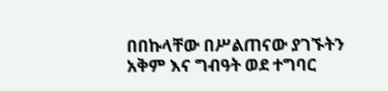በበኩላቸው በሥልጠናው ያገኙትን አቅም እና ግብዓት ወደ ተግባር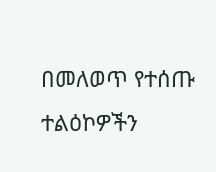በመለወጥ የተሰጡ ተልዕኮዎችን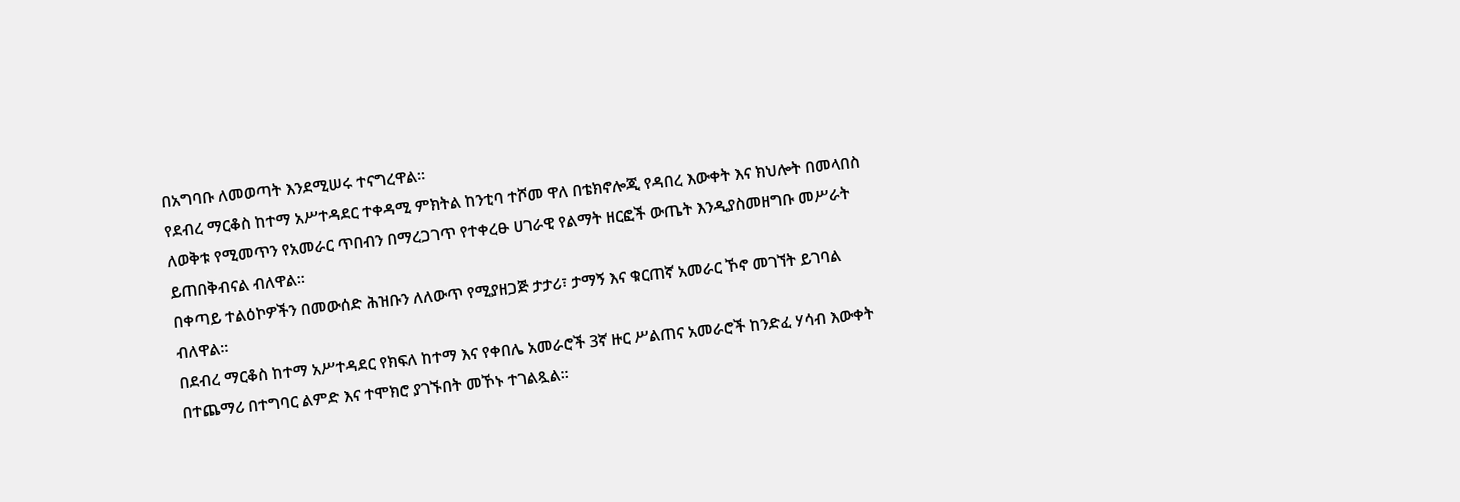በአግባቡ ለመወጣት እንደሚሠሩ ተናግረዋል።
የደብረ ማርቆስ ከተማ አሥተዳደር ተቀዳሚ ምክትል ከንቲባ ተሾመ ዋለ በቴክኖሎጂ የዳበረ እውቀት እና ክህሎት በመላበስ ለወቅቱ የሚመጥን የአመራር ጥበብን በማረጋገጥ የተቀረፁ ሀገራዊ የልማት ዘርፎች ውጤት እንዲያስመዘግቡ መሥራት ይጠበቅብናል ብለዋል።
በቀጣይ ተልዕኮዎችን በመውሰድ ሕዝቡን ለለውጥ የሚያዘጋጅ ታታሪ፣ ታማኝ እና ቁርጠኛ አመራር ኾኖ መገኘት ይገባል ብለዋል።
በደብረ ማርቆስ ከተማ አሥተዳደር የክፍለ ከተማ እና የቀበሌ አመራሮች 3ኛ ዙር ሥልጠና አመራሮች ከንድፈ ሃሳብ እውቀት በተጨማሪ በተግባር ልምድ እና ተሞክሮ ያገኙበት መኾኑ ተገልጿል።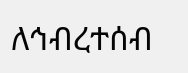ለኅብረተሰብ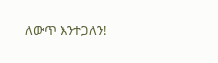ለውጥ እንተጋለን!